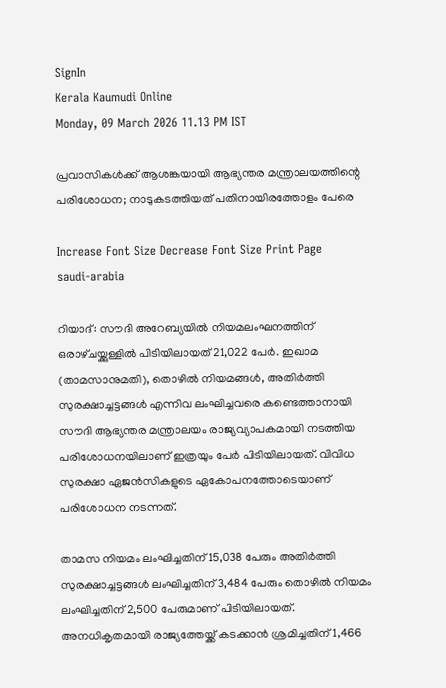SignIn
Kerala Kaumudi Online
Monday, 09 March 2026 11.13 PM IST

പ്രവാസികൾക്ക് ആശങ്കയായി ആഭ്യന്തര മന്ത്രാലയത്തിന്റെ പരിശോധന; നാടുകടത്തിയത് പതിനായിരത്തോളം പേരെ

Increase Font Size Decrease Font Size Print Page
saudi-arabia

റിയാദ്: സൗദി അറേബ്യയിൽ നിയമലംഘനത്തിന് ഒരാഴ്‌ചയ്ക്കുള്ളിൽ പിടിയിലായത് 21,022 പേർ. ഇഖാമ (താമസാനുമതി), തൊഴിൽ നിയമങ്ങൾ, അതിർത്തി സുരക്ഷാച്ചട്ടങ്ങൾ എന്നിവ ലംഘിച്ചവരെ കണ്ടെത്താനായി സൗദി ആഭ്യന്തര മന്ത്രാലയം രാജ്യവ്യാപകമായി നടത്തിയ പരിശോധനയിലാണ് ഇത്രയും പേർ പിടിയിലായത്. വിവിധ സുരക്ഷാ ഏജൻസികളുടെ ഏകോപനത്തോടെയാണ് പരിശോധന നടന്നത്.

താമസ നിയമം ലംഘിച്ചതിന് 15,038 പേരും അതിർത്തി സുരക്ഷാച്ചട്ടങ്ങൾ ലംഘിച്ചതിന് 3,484 പേരും തൊഴിൽ നിയമം ലംഘിച്ചതിന് 2,500 പേരുമാണ് പിടിയിലായത്. അനധികൃതമായി രാജ്യത്തേയ്ക്ക് കടക്കാൻ ശ്രമിച്ചതിന് 1,466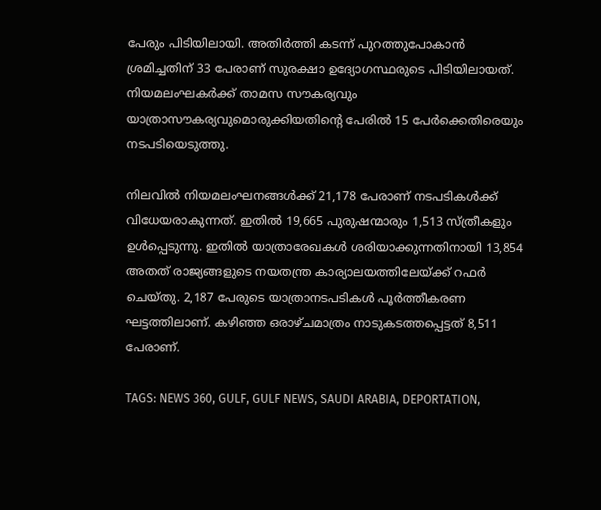പേരും പിടിയിലായി. അതിർത്തി ക‌ടന്ന് പുറത്തുപോകാൻ ശ്രമിച്ചതിന് 33 പേരാണ് സുരക്ഷാ ഉദ്യോഗസ്ഥരുടെ പിടിയിലായത്. നിയമലംഘകർക്ക് താമസ സൗകര്യവും യാത്രാസൗകര്യവുമൊരുക്കിയതിന്റെ പേരിൽ 15 പേർക്കെതിരെയും നടപടിയെടുത്തു.

നിലവിൽ നിയമലംഘനങ്ങൾക്ക് 21,178 പേരാണ് നടപടികൾക്ക് വിധേയരാകുന്നത്. ഇതിൽ 19,665 പുരുഷന്മാരും 1,513 സ്ത്രീകളും ഉൾപ്പെടുന്നു. ഇതിൽ യാത്രാരേഖകൾ ശരിയാക്കുന്നതിനായി 13,854 അതത് രാജ്യങ്ങളുടെ നയതന്ത്ര കാര്യാലയത്തിലേയ്ക്ക് റഫർ ചെയ്തു. 2,187 പേരുടെ യാത്രാനടപടികൾ പൂർത്തീകരണ ഘട്ടത്തിലാണ്. കഴിഞ്ഞ ഒരാഴ്‌ച‌മാത്രം നാടുകടത്തപ്പെട്ടത് 8,511 പേരാണ്.

TAGS: NEWS 360, GULF, GULF NEWS, SAUDI ARABIA, DEPORTATION,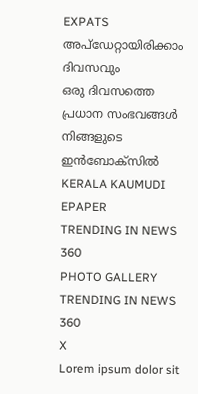EXPATS
അപ്ഡേറ്റായിരിക്കാം ദിവസവും
ഒരു ദിവസത്തെ പ്രധാന സംഭവങ്ങൾ നിങ്ങളുടെ ഇൻബോക്സിൽ
KERALA KAUMUDI EPAPER
TRENDING IN NEWS 360
PHOTO GALLERY
TRENDING IN NEWS 360
X
Lorem ipsum dolor sit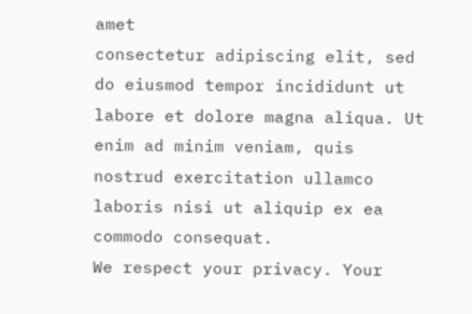amet
consectetur adipiscing elit, sed do eiusmod tempor incididunt ut labore et dolore magna aliqua. Ut enim ad minim veniam, quis nostrud exercitation ullamco laboris nisi ut aliquip ex ea commodo consequat.
We respect your privacy. Your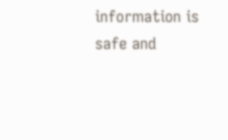information is safe and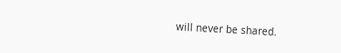will never be shared.